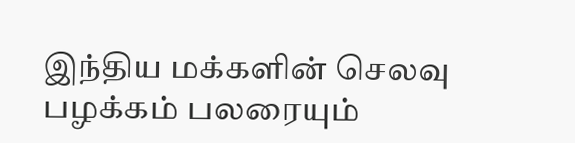இந்திய மக்களின் செலவு பழக்கம் பலரையும்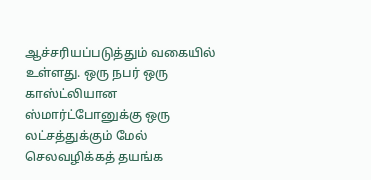ஆச்சரியப்படுத்தும் வகையில் உள்ளது. ஒரு நபர் ஒரு காஸ்ட்லியான ஸ்மார்ட்போனுக்கு ஒரு லட்சத்துக்கும் மேல் செலவழிக்கத் தயங்க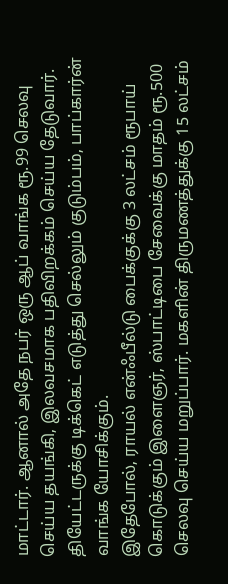மாட்டார். ஆனால் அதே நபர் ஒரு ஆப் வாங்க ரூ.99 செலவு செய்ய தயங்கி, இலவசமாக பதிவிறக்கம் செய்ய தேடுவார். தியேட்டருக்கு டிக்கெட் எடுத்து செல்லும் குடும்பம், பாப்கார்ன் வாங்க யோசிக்கும்.
இதேபோல், ராயல் என்ஃபீல்டு பைக்குக்கு 3 லட்சம் ரூபாய் கொடுக்கும் இளைஞர், ஸ்பாட்டிபை சேவைக்கு மாதம் ரூ.500 செலவு செய்ய மறுப்பார். மகளின் திருமணத்துக்கு 15 லட்சம்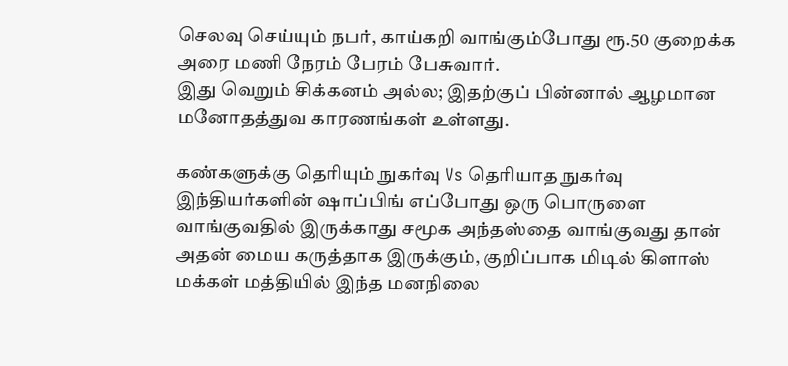செலவு செய்யும் நபர், காய்கறி வாங்கும்போது ரூ.50 குறைக்க அரை மணி நேரம் பேரம் பேசுவார்.
இது வெறும் சிக்கனம் அல்ல; இதற்குப் பின்னால் ஆழமான மனோதத்துவ காரணங்கள் உள்ளது.

கண்களுக்கு தெரியும் நுகர்வு Vs தெரியாத நுகர்வு
இந்தியர்களின் ஷாப்பிங் எப்போது ஒரு பொருளை வாங்குவதில் இருக்காது சமூக அந்தஸ்தை வாங்குவது தான் அதன் மைய கருத்தாக இருக்கும், குறிப்பாக மிடில் கிளாஸ் மக்கள் மத்தியில் இந்த மனநிலை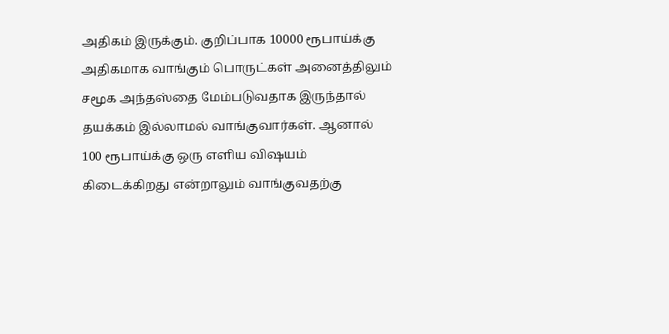அதிகம் இருக்கும். குறிப்பாக 10000 ரூபாய்க்கு அதிகமாக வாங்கும் பொருட்கள் அனைத்திலும் சமூக அந்தஸ்தை மேம்படுவதாக இருந்தால் தயக்கம் இல்லாமல் வாங்குவார்கள். ஆனால் 100 ரூபாய்க்கு ஒரு எளிய விஷயம் கிடைக்கிறது என்றாலும் வாங்குவதற்கு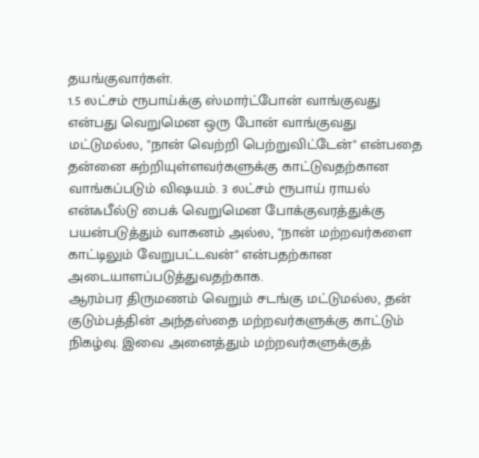தயங்குவார்கள்.
1.5 லட்சம் ரூபாய்க்கு ஸ்மார்ட்போன் வாங்குவது என்பது வெறுமென ஒரு போன் வாங்குவது மட்டுமல்ல, "நான் வெற்றி பெற்றுவிட்டேன்" என்பதை தன்னை சுற்றியுள்ளவர்களுக்கு காட்டுவதற்கான வாங்கப்படும் விஷயம். 3 லட்சம் ரூபாய் ராயல் என்ஃபீல்டு பைக் வெறுமென போக்குவரத்துக்கு பயன்படுத்தும் வாகனம் அல்ல, "நான் மற்றவர்களை காட்டிலும் வேறுபட்டவன்" என்பதற்கான அடையாளப்படுத்துவதற்காக.
ஆரம்பர திருமணம் வெறும் சடங்கு மட்டுமல்ல, தன் குடும்பத்தின் அந்தஸ்தை மற்றவர்களுக்கு காட்டும் நிகழ்வு. இவை அனைத்தும் மற்றவர்களுக்குத்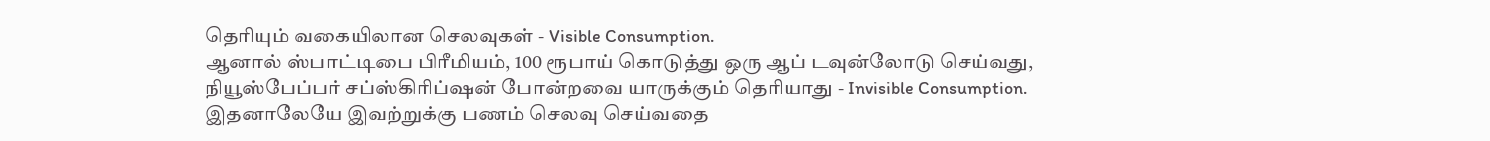தெரியும் வகையிலான செலவுகள் - Visible Consumption.
ஆனால் ஸ்பாட்டிபை பிரீமியம், 100 ரூபாய் கொடுத்து ஒரு ஆப் டவுன்லோடு செய்வது, நியூஸ்பேப்பர் சப்ஸ்கிரிப்ஷன் போன்றவை யாருக்கும் தெரியாது - Invisible Consumption. இதனாலேயே இவற்றுக்கு பணம் செலவு செய்வதை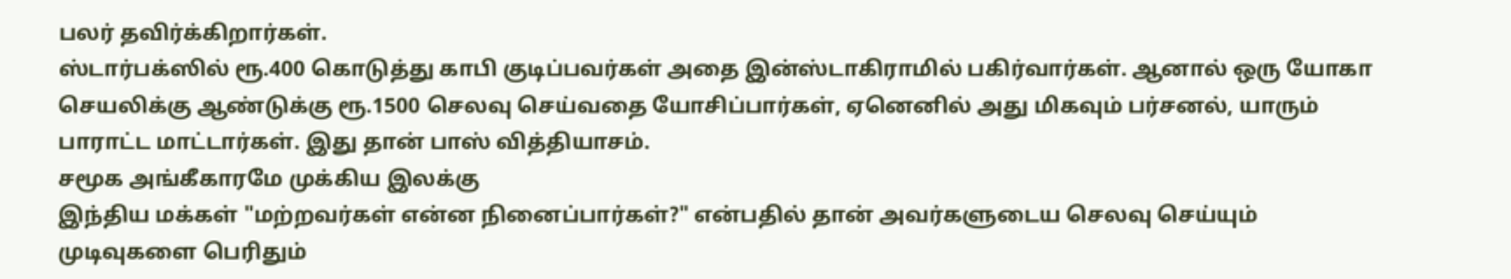பலர் தவிர்க்கிறார்கள்.
ஸ்டார்பக்ஸில் ரூ.400 கொடுத்து காபி குடிப்பவர்கள் அதை இன்ஸ்டாகிராமில் பகிர்வார்கள். ஆனால் ஒரு யோகா செயலிக்கு ஆண்டுக்கு ரூ.1500 செலவு செய்வதை யோசிப்பார்கள், ஏனெனில் அது மிகவும் பர்சனல், யாரும் பாராட்ட மாட்டார்கள். இது தான் பாஸ் வித்தியாசம்.
சமூக அங்கீகாரமே முக்கிய இலக்கு
இந்திய மக்கள் "மற்றவர்கள் என்ன நினைப்பார்கள்?" என்பதில் தான் அவர்களுடைய செலவு செய்யும் முடிவுகளை பெரிதும்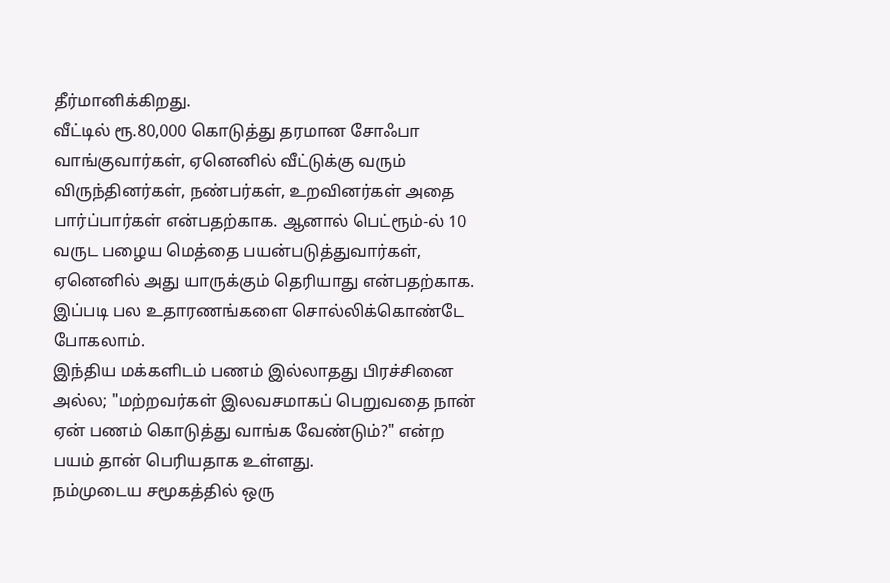தீர்மானிக்கிறது.
வீட்டில் ரூ.80,000 கொடுத்து தரமான சோஃபா வாங்குவார்கள், ஏனெனில் வீட்டுக்கு வரும் விருந்தினர்கள், நண்பர்கள், உறவினர்கள் அதை பார்ப்பார்கள் என்பதற்காக. ஆனால் பெட்ரூம்-ல் 10 வருட பழைய மெத்தை பயன்படுத்துவார்கள், ஏனெனில் அது யாருக்கும் தெரியாது என்பதற்காக.
இப்படி பல உதாரணங்களை சொல்லிக்கொண்டே போகலாம்.
இந்திய மக்களிடம் பணம் இல்லாதது பிரச்சினை அல்ல; "மற்றவர்கள் இலவசமாகப் பெறுவதை நான் ஏன் பணம் கொடுத்து வாங்க வேண்டும்?" என்ற பயம் தான் பெரியதாக உள்ளது.
நம்முடைய சமூகத்தில் ஒரு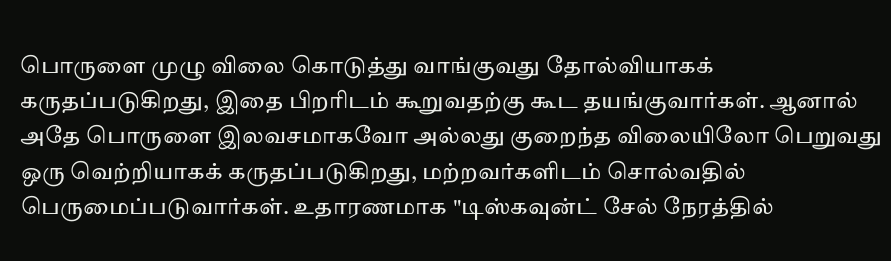பொருளை முழு விலை கொடுத்து வாங்குவது தோல்வியாகக் கருதப்படுகிறது, இதை பிறரிடம் கூறுவதற்கு கூட தயங்குவார்கள். ஆனால் அதே பொருளை இலவசமாகவோ அல்லது குறைந்த விலையிலோ பெறுவது ஒரு வெற்றியாகக் கருதப்படுகிறது, மற்றவர்களிடம் சொல்வதில் பெருமைப்படுவார்கள். உதாரணமாக "டிஸ்கவுன்ட் சேல் நேரத்தில்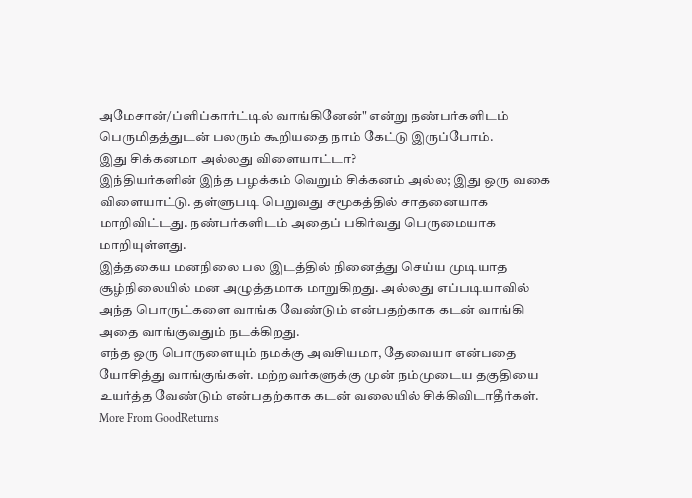அமேசான்/ப்ளிப்கார்ட்டில் வாங்கினேன்" என்று நண்பர்களிடம் பெருமிதத்துடன் பலரும் கூறியதை நாம் கேட்டு இருப்போம்.
இது சிக்கனமா அல்லது விளையாட்டா?
இந்தியர்களின் இந்த பழக்கம் வெறும் சிக்கனம் அல்ல; இது ஒரு வகை விளையாட்டு. தள்ளுபடி பெறுவது சமூகத்தில் சாதனையாக மாறிவிட்டது. நண்பர்களிடம் அதைப் பகிர்வது பெருமையாக மாறியுள்ளது.
இத்தகைய மனநிலை பல இடத்தில் நினைத்து செய்ய முடியாத சூழ்நிலையில் மன அழுத்தமாக மாறுகிறது. அல்லது எப்படியாவில் அந்த பொருட்களை வாங்க வேண்டும் என்பதற்காக கடன் வாங்கி அதை வாங்குவதும் நடக்கிறது.
எந்த ஒரு பொருளையும் நமக்கு அவசியமா, தேவையா என்பதை யோசித்து வாங்குங்கள். மற்றவர்களுக்கு முன் நம்முடைய தகுதியை உயர்த்த வேண்டும் என்பதற்காக கடன் வலையில் சிக்கிவிடாதீர்கள்.
More From GoodReturns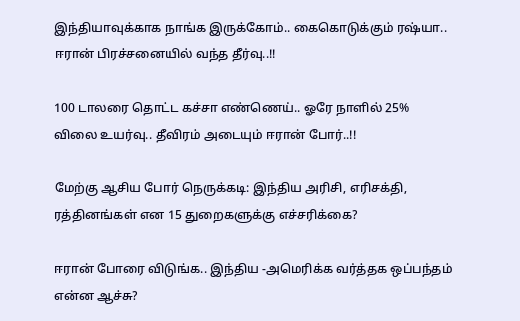இந்தியாவுக்காக நாங்க இருக்கோம்.. கைகொடுக்கும் ரஷ்யா.. ஈரான் பிரச்சனையில் வந்த தீர்வு..!!

100 டாலரை தொட்ட கச்சா எண்ணெய்.. ஓரே நாளில் 25% விலை உயர்வு.. தீவிரம் அடையும் ஈரான் போர்..!!

மேற்கு ஆசிய போர் நெருக்கடி: இந்திய அரிசி, எரிசக்தி, ரத்தினங்கள் என 15 துறைகளுக்கு எச்சரிக்கை?

ஈரான் போரை விடுங்க.. இந்திய -அமெரிக்க வர்த்தக ஒப்பந்தம் என்ன ஆச்சு?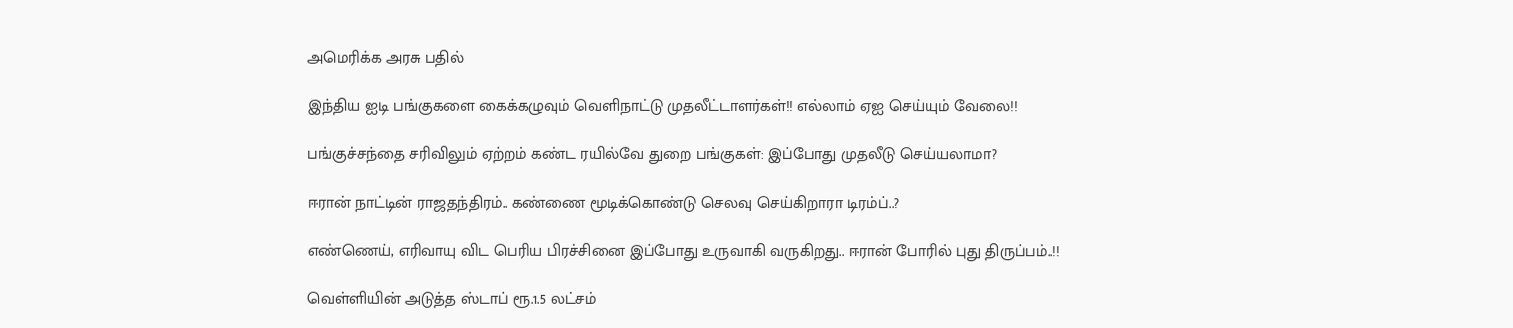அமெரிக்க அரசு பதில்

இந்திய ஐடி பங்குகளை கைக்கழுவும் வெளிநாட்டு முதலீட்டாளர்கள்!! எல்லாம் ஏஐ செய்யும் வேலை!!

பங்குச்சந்தை சரிவிலும் ஏற்றம் கண்ட ரயில்வே துறை பங்குகள்: இப்போது முதலீடு செய்யலாமா?

ஈரான் நாட்டின் ராஜதந்திரம்.. கண்ணை மூடிக்கொண்டு செலவு செய்கிறாரா டிரம்ப்..?

எண்ணெய், எரிவாயு விட பெரிய பிரச்சினை இப்போது உருவாகி வருகிறது.. ஈரான் போரில் புது திருப்பம்..!!

வெள்ளியின் அடுத்த ஸ்டாப் ரூ.1.5 லட்சம்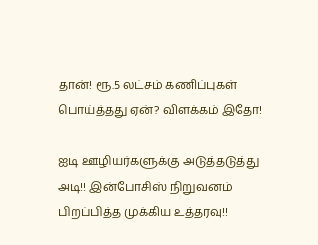தான்! ரூ.5 லட்சம் கணிப்புகள் பொய்த்தது ஏன்? விளக்கம் இதோ!

ஐடி ஊழியர்களுக்கு அடுத்தடுத்து அடி!! இன்போசிஸ் நிறுவனம் பிறப்பித்த முக்கிய உத்தரவு!!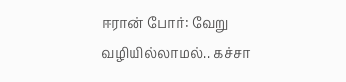ஈரான் போர்: வேறு வழியில்லாமல்.. கச்சா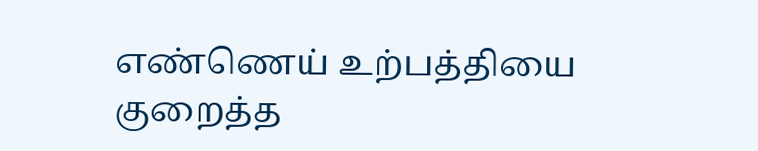எண்ணெய் உற்பத்தியை குறைத்த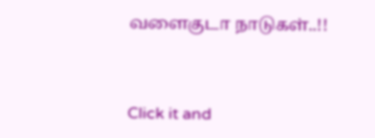வளைகுடா நாடுகள்..!!



Click it and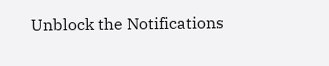Unblock the Notifications